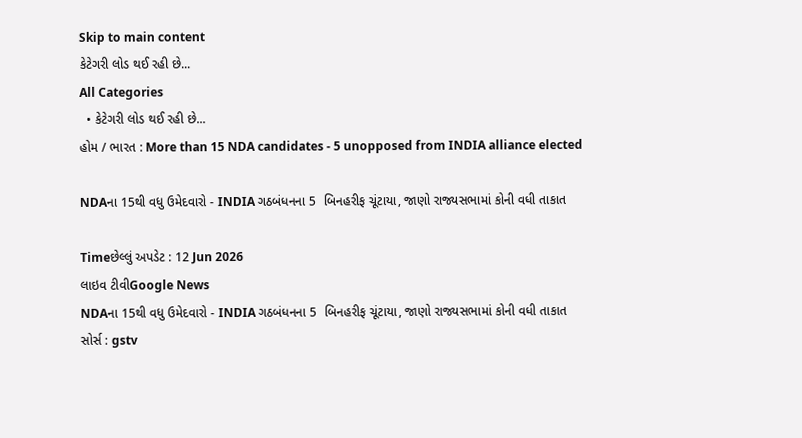Skip to main content
કેટેગરી લોડ થઈ રહી છે...
All Categories
  • કેટેગરી લોડ થઈ રહી છે...
હોમ / ભારત : More than 15 NDA candidates - 5 unopposed from INDIA alliance elected

NDAના 15થી વધુ ઉમેદવારો - INDIA ગઠબંધનના 5  બિનહરીફ ચૂંટાયા, જાણો રાજ્યસભામાં કોની વધી તાકાત

Timeછેલ્લું અપડેટ : 12 Jun 2026
લાઇવ ટીવીGoogle News
NDAના 15થી વધુ ઉમેદવારો - INDIA ગઠબંધનના 5  બિનહરીફ ચૂંટાયા, જાણો રાજ્યસભામાં કોની વધી તાકાત
સોર્સ : gstv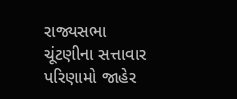રાજ્યસભા ચૂંટણીના સત્તાવાર પરિણામો જાહેર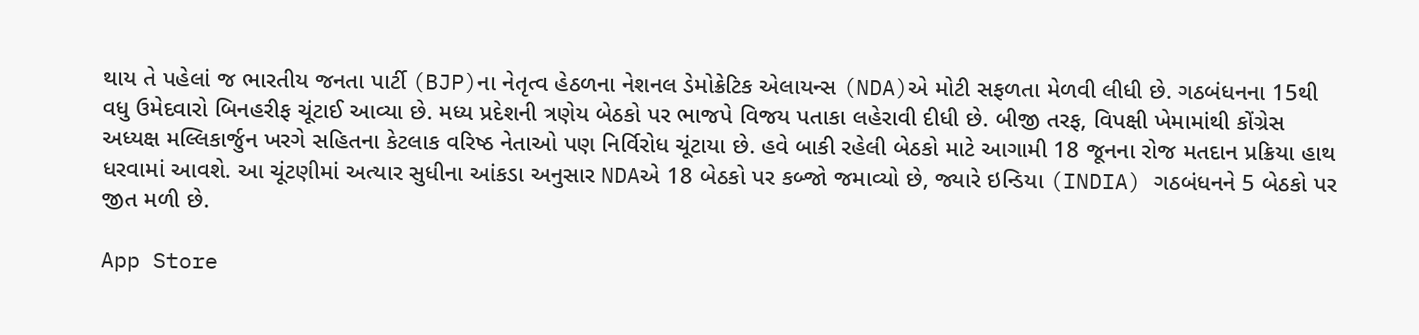થાય તે પહેલાં જ ભારતીય જનતા પાર્ટી (BJP)ના નેતૃત્વ હેઠળના નેશનલ ડેમોક્રેટિક એલાયન્સ (NDA)એ મોટી સફળતા મેળવી લીધી છે. ગઠબંધનના 15થી વધુ ઉમેદવારો બિનહરીફ ચૂંટાઈ આવ્યા છે. મધ્ય પ્રદેશની ત્રણેય બેઠકો પર ભાજપે વિજય પતાકા લહેરાવી દીધી છે. બીજી તરફ, વિપક્ષી ખેમામાંથી કોંગ્રેસ અધ્યક્ષ મલ્લિકાર્જુન ખરગે સહિતના કેટલાક વરિષ્ઠ નેતાઓ પણ નિર્વિરોધ ચૂંટાયા છે. હવે બાકી રહેલી બેઠકો માટે આગામી 18 જૂનના રોજ મતદાન પ્રક્રિયા હાથ ધરવામાં આવશે. આ ચૂંટણીમાં અત્યાર સુધીના આંકડા અનુસાર NDAએ 18 બેઠકો પર કબ્જો જમાવ્યો છે, જ્યારે ઇન્ડિયા (INDIA) ગઠબંધનને 5 બેઠકો પર જીત મળી છે.

App Store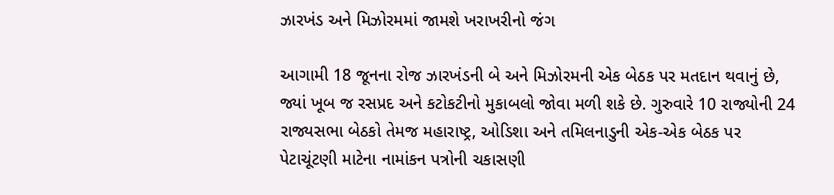ઝારખંડ અને મિઝોરમમાં જામશે ખરાખરીનો જંગ

આગામી 18 જૂનના રોજ ઝારખંડની બે અને મિઝોરમની એક બેઠક પર મતદાન થવાનું છે, જ્યાં ખૂબ જ રસપ્રદ અને કટોકટીનો મુકાબલો જોવા મળી શકે છે. ગુરુવારે 10 રાજ્યોની 24 રાજ્યસભા બેઠકો તેમજ મહારાષ્ટ્ર, ઓડિશા અને તમિલનાડુની એક-એક બેઠક પર પેટાચૂંટણી માટેના નામાંકન પત્રોની ચકાસણી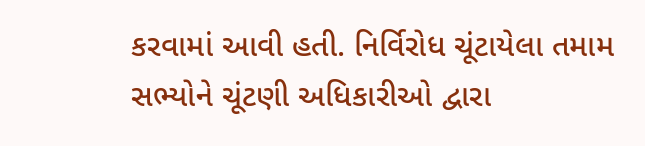કરવામાં આવી હતી. નિર્વિરોધ ચૂંટાયેલા તમામ સભ્યોને ચૂંટણી અધિકારીઓ દ્વારા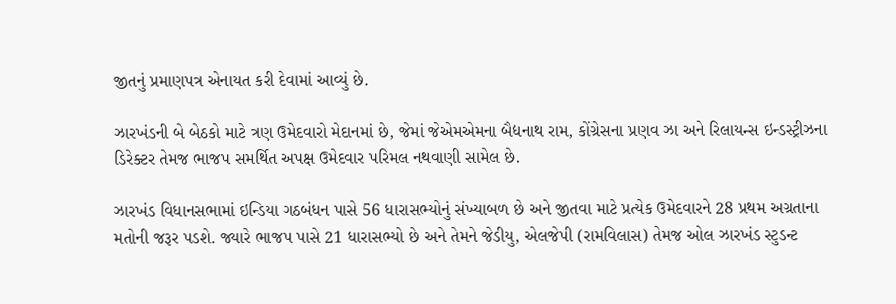જીતનું પ્રમાણપત્ર એનાયત કરી દેવામાં આવ્યું છે.

ઝારખંડની બે બેઠકો માટે ત્રણ ઉમેદવારો મેદાનમાં છે, જેમાં જેએમએમના બૈદ્યનાથ રામ, કોંગ્રેસના પ્રણવ ઝા અને રિલાયન્સ ઇન્ડસ્ટ્રીઝના ડિરેક્ટર તેમજ ભાજપ સમર્થિત અપક્ષ ઉમેદવાર પરિમલ નથવાણી સામેલ છે.

ઝારખંડ વિધાનસભામાં ઇન્ડિયા ગઠબંધન પાસે 56 ધારાસભ્યોનું સંખ્યાબળ છે અને જીતવા માટે પ્રત્યેક ઉમેદવારને 28 પ્રથમ અગ્રતાના મતોની જરૂર પડશે. જ્યારે ભાજપ પાસે 21 ધારાસભ્યો છે અને તેમને જેડીયુ, એલજેપી (રામવિલાસ) તેમજ ઓલ ઝારખંડ સ્ટુડન્ટ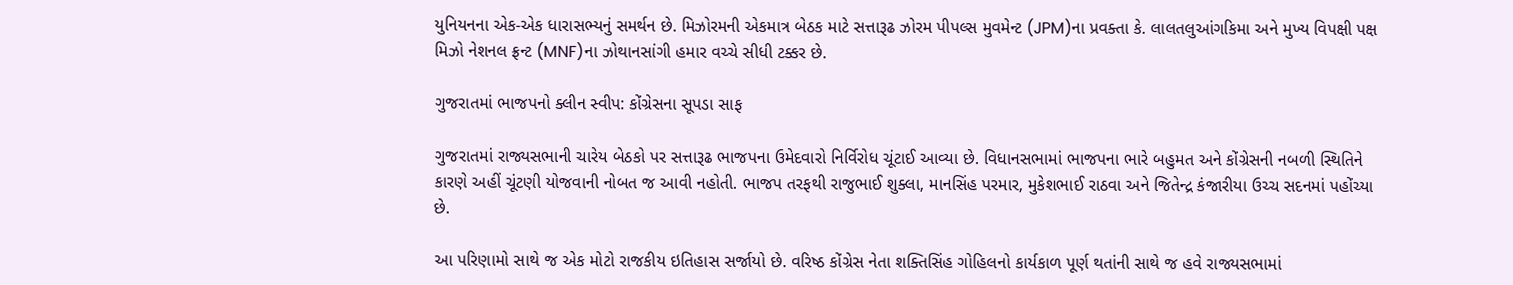યુનિયનના એક-એક ધારાસભ્યનું સમર્થન છે. મિઝોરમની એકમાત્ર બેઠક માટે સત્તારૂઢ ઝોરમ પીપલ્સ મુવમેન્ટ (JPM)ના પ્રવક્તા કે. લાલતલુઆંગકિમા અને મુખ્ય વિપક્ષી પક્ષ મિઝો નેશનલ ફ્રન્ટ (MNF)ના ઝોથાનસાંગી હમાર વચ્ચે સીધી ટક્કર છે.

ગુજરાતમાં ભાજપનો ક્લીન સ્વીપ: કોંગ્રેસના સૂપડા સાફ

ગુજરાતમાં રાજ્યસભાની ચારેય બેઠકો પર સત્તારૂઢ ભાજપના ઉમેદવારો નિર્વિરોધ ચૂંટાઈ આવ્યા છે. વિધાનસભામાં ભાજપના ભારે બહુમત અને કોંગ્રેસની નબળી સ્થિતિને કારણે અહીં ચૂંટણી યોજવાની નોબત જ આવી નહોતી. ભાજપ તરફથી રાજુભાઈ શુક્લા, માનસિંહ પરમાર, મુકેશભાઈ રાઠવા અને જિતેન્દ્ર કંજારીયા ઉચ્ચ સદનમાં પહોંચ્યા છે.

આ પરિણામો સાથે જ એક મોટો રાજકીય ઇતિહાસ સર્જાયો છે. વરિષ્ઠ કોંગ્રેસ નેતા શક્તિસિંહ ગોહિલનો કાર્યકાળ પૂર્ણ થતાંની સાથે જ હવે રાજ્યસભામાં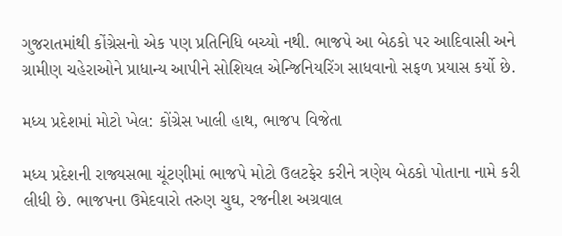ગુજરાતમાંથી કોંગ્રેસનો એક પણ પ્રતિનિધિ બચ્યો નથી. ભાજપે આ બેઠકો પર આદિવાસી અને ગ્રામીણ ચહેરાઓને પ્રાધાન્ય આપીને સોશિયલ એન્જિનિયરિંગ સાધવાનો સફળ પ્રયાસ કર્યો છે.

મધ્ય પ્રદેશમાં મોટો ખેલ: કોંગ્રેસ ખાલી હાથ, ભાજપ વિજેતા

મધ્ય પ્રદેશની રાજ્યસભા ચૂંટણીમાં ભાજપે મોટો ઉલટફેર કરીને ત્રણેય બેઠકો પોતાના નામે કરી લીધી છે. ભાજપના ઉમેદવારો તરુણ ચુઘ, રજનીશ અગ્રવાલ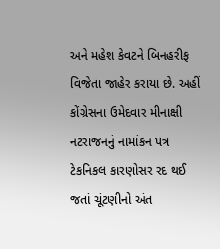અને મહેશ કેવટને બિનહરીફ વિજેતા જાહેર કરાયા છે. અહીં કોંગ્રેસના ઉમેદવાર મીનાક્ષી નટરાજનનું નામાંકન પત્ર ટેકનિકલ કારણોસર રદ થઈ જતાં ચૂંટણીનો અંત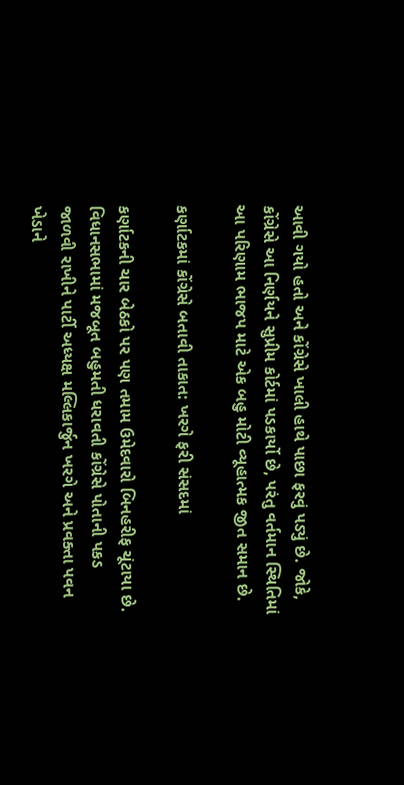આવી ગયો હતો અને કોંગ્રેસે ખાલી હાથે પાછા ફરવું પડ્યું છે. જોકે, કોંગ્રેસે આ નિર્ણયને સુપ્રીમ કોર્ટમાં પડકાર્યો છે, પરંતુ વર્તમાન સ્થિતિમાં આ પરિણામ ભાજપ માટે એક બહુ મોટી વ્યૂહાત્મક જીત સમાન છે.

કર્ણાટકમાં કોંગ્રેસે બતાવી તાકાત: ખરગે ફરી સંસદમાં

કર્ણાટકની ચાર બેઠકો પર પણ તમામ ઉમેદવારો બિનહરીફ ચૂંટાયા છે. વિધાનસભામાં મજબૂત બહુમતી ધરાવતી કોંગ્રેસે પોતાની પકડ જાળવી રાખીને પાર્ટી અધ્યક્ષ મલ્લિકાર્જુન ખરગે અને પ્રવક્તા પવન ખેડાને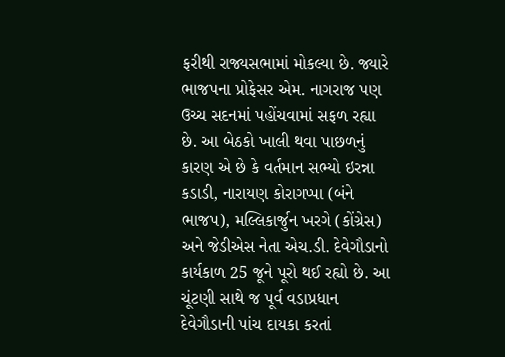ફરીથી રાજ્યસભામાં મોકલ્યા છે. જ્યારે ભાજપના પ્રોફેસર એમ. નાગરાજ પણ ઉચ્ચ સદનમાં પહોંચવામાં સફળ રહ્યા છે. આ બેઠકો ખાલી થવા પાછળનું કારણ એ છે કે વર્તમાન સભ્યો ઇરન્ના કડાડી, નારાયણ કોરાગપ્પા (બંને ભાજપ), મલ્લિકાર્જુન ખરગે (કોંગ્રેસ) અને જેડીએસ નેતા એચ.ડી. દેવેગૌડાનો કાર્યકાળ 25 જૂને પૂરો થઈ રહ્યો છે. આ ચૂંટણી સાથે જ પૂર્વ વડાપ્રધાન દેવેગૌડાની પાંચ દાયકા કરતાં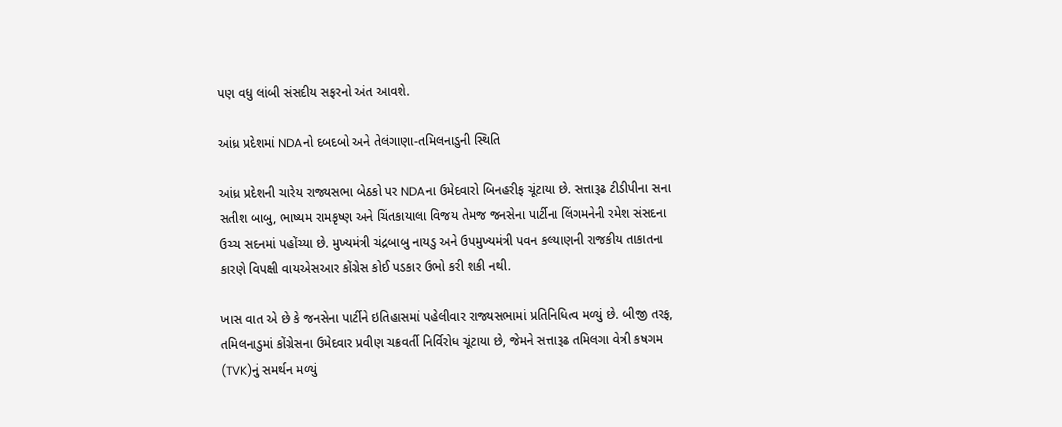પણ વધુ લાંબી સંસદીય સફરનો અંત આવશે.

આંધ્ર પ્રદેશમાં NDAનો દબદબો અને તેલંગાણા-તમિલનાડુની સ્થિતિ

આંધ્ર પ્રદેશની ચારેય રાજ્યસભા બેઠકો પર NDAના ઉમેદવારો બિનહરીફ ચૂંટાયા છે. સત્તારૂઢ ટીડીપીના સના સતીશ બાબુ, ભાષ્યમ રામકૃષ્ણ અને ચિંતકાયાલા વિજય તેમજ જનસેના પાર્ટીના લિંગમનેની રમેશ સંસદના ઉચ્ચ સદનમાં પહોંચ્યા છે. મુખ્યમંત્રી ચંદ્રબાબુ નાયડુ અને ઉપમુખ્યમંત્રી પવન કલ્યાણની રાજકીય તાકાતના કારણે વિપક્ષી વાયએસઆર કોંગ્રેસ કોઈ પડકાર ઉભો કરી શકી નથી.

ખાસ વાત એ છે કે જનસેના પાર્ટીને ઇતિહાસમાં પહેલીવાર રાજ્યસભામાં પ્રતિનિધિત્વ મળ્યું છે. બીજી તરફ, તમિલનાડુમાં કોંગ્રેસના ઉમેદવાર પ્રવીણ ચક્રવર્તી નિર્વિરોધ ચૂંટાયા છે, જેમને સત્તારૂઢ તમિલગા વેત્રી કષગમ (TVK)નું સમર્થન મળ્યું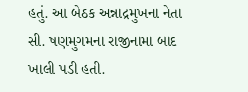હતું. આ બેઠક અન્નાદ્રમુખના નેતા સી. ષણમુગમના રાજીનામા બાદ ખાલી પડી હતી.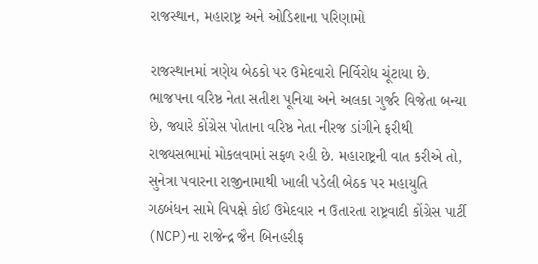રાજસ્થાન, મહારાષ્ટ્ર અને ઓડિશાના પરિણામો

રાજસ્થાનમાં ત્રણેય બેઠકો પર ઉમેદવારો નિર્વિરોધ ચૂંટાયા છે. ભાજપના વરિષ્ઠ નેતા સતીશ પૂનિયા અને અલકા ગુર્જર વિજેતા બન્યા છે, જ્યારે કોંગ્રેસ પોતાના વરિષ્ઠ નેતા નીરજ ડાંગીને ફરીથી રાજ્યસભામાં મોકલવામાં સફળ રહી છે. મહારાષ્ટ્રની વાત કરીએ તો, સુનેત્રા પવારના રાજીનામાથી ખાલી પડેલી બેઠક પર મહાયુતિ ગઠબંધન સામે વિપક્ષે કોઈ ઉમેદવાર ન ઉતારતા રાષ્ટ્રવાદી કોંગ્રેસ પાર્ટી (NCP)ના રાજેન્દ્ર જૈન બિનહરીફ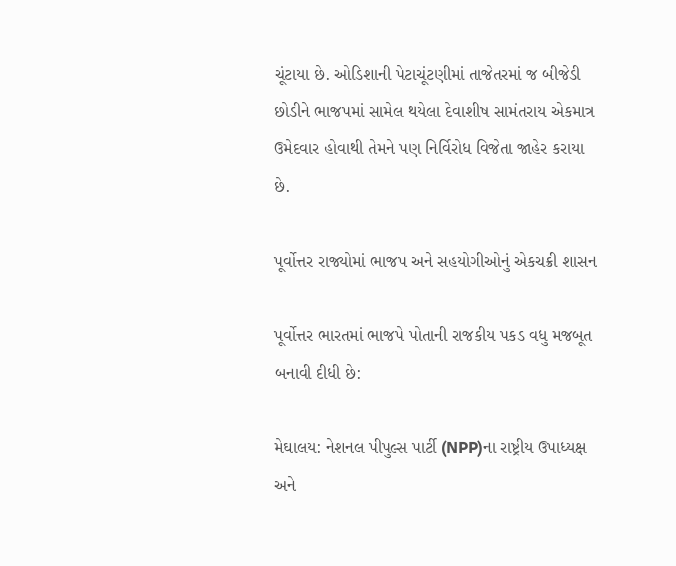ચૂંટાયા છે. ઓડિશાની પેટાચૂંટણીમાં તાજેતરમાં જ બીજેડી છોડીને ભાજપમાં સામેલ થયેલા દેવાશીષ સામંતરાય એકમાત્ર ઉમેદવાર હોવાથી તેમને પણ નિર્વિરોધ વિજેતા જાહેર કરાયા છે.

પૂર્વોત્તર રાજ્યોમાં ભાજપ અને સહયોગીઓનું એકચક્રી શાસન

પૂર્વોત્તર ભારતમાં ભાજપે પોતાની રાજકીય પકડ વધુ મજબૂત બનાવી દીધી છે:

મેઘાલય: નેશનલ પીપુલ્સ પાર્ટી (NPP)ના રાષ્ટ્રીય ઉપાધ્યક્ષ અને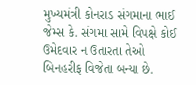મુખ્યમંત્રી કોનરાડ સંગમાના ભાઈ જેમ્સ કે. સંગમા સામે વિપક્ષે કોઈ ઉમેદવાર ન ઉતારતા તેઓ બિનહરીફ વિજેતા બન્યા છે.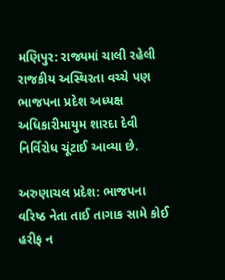મણિપુર: રાજ્યમાં ચાલી રહેલી રાજકીય અસ્થિરતા વચ્ચે પણ ભાજપના પ્રદેશ અધ્યક્ષ અધિકારીમાયુમ શારદા દેવી નિર્વિરોધ ચૂંટાઈ આવ્યા છે.

અરુણાચલ પ્રદેશ: ભાજપના વરિષ્ઠ નેતા તાઈ તાગાક સામે કોઈ હરીફ ન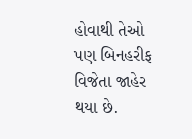હોવાથી તેઓ પણ બિનહરીફ વિજેતા જાહેર થયા છે.